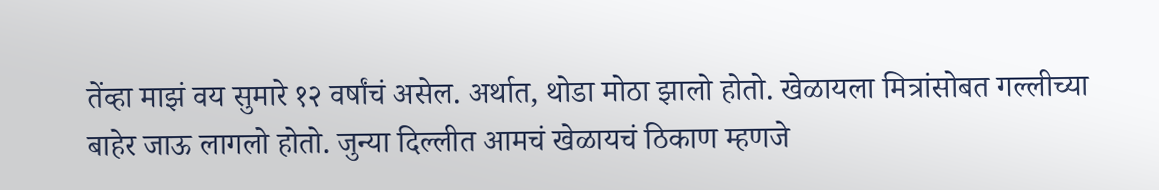तेंव्हा माझं वय सुमारे १२ वर्षांचं असेल. अर्थात, थोडा मोठा झालो होतो. खेळायला मित्रांसोबत गल्लीच्या बाहेर जाऊ लागलो होतो. जुन्या दिल्लीत आमचं खेळायचं ठिकाण म्हणजे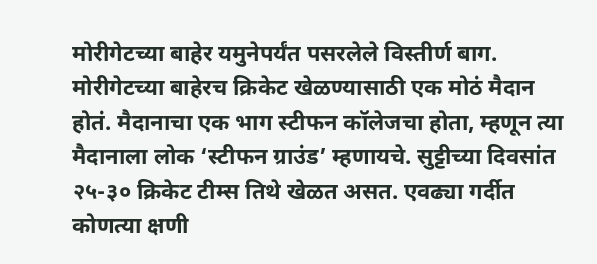मोरीगेटच्या बाहेर यमुनेपर्यंत पसरलेले विस्तीर्ण बाग.
मोरीगेटच्या बाहेरच क्रिकेट खेळण्यासाठी एक मोठं मैदान होतं. मैदानाचा एक भाग स्टीफन कॉलेजचा होता, म्हणून त्या मैदानाला लोक ‘स्टीफन ग्राउंड’ म्हणायचे. सुट्टीच्या दिवसांत २५-३० क्रिकेट टीम्स तिथे खेळत असत. एवढ्या गर्दीत कोणत्या क्षणी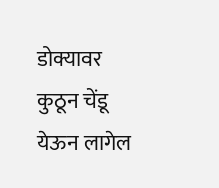डोक्यावर कुठून चेंडू येऊन लागेल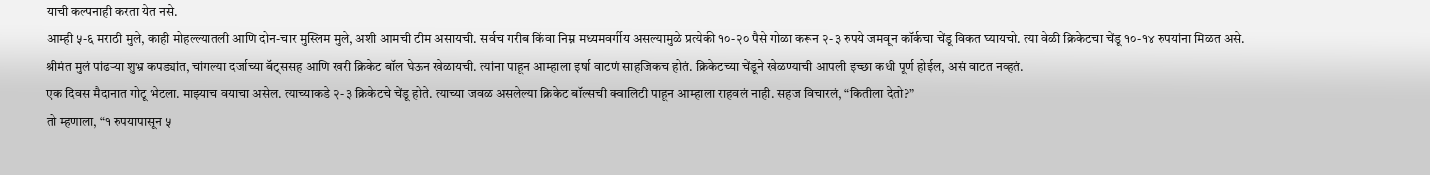याची कल्पनाही करता येत नसे.
आम्ही ५-६ मराठी मुले, काही मोहल्ल्यातली आणि दोन-चार मुस्लिम मुले, अशी आमची टीम असायची. सर्वच गरीब किंवा निम्न मध्यमवर्गीय असल्यामुळे प्रत्येकी १०-२० पैसे गोळा करून २-३ रुपये जमवून कॉर्कचा चेंडू विकत घ्यायचो. त्या वेळी क्रिकेटचा चेंडू १०-१४ रुपयांना मिळत असे.
श्रीमंत मुलं पांढऱ्या शुभ्र कपड्यांत, चांगल्या दर्जाच्या बॅट्ससह आणि खरी क्रिकेट बॉल घेऊन खेळायची. त्यांना पाहून आम्हाला इर्षा वाटणं साहजिकच होतं. क्रिकेटच्या चेंडूने खेळण्याची आपली इच्छा कधी पूर्ण होईल, असं वाटत नव्हतं.
एक दिवस मैदानात गोटू भेटला. माझ्याच वयाचा असेल. त्याच्याकडे २-३ क्रिकेटचे चेंडू होते. त्याच्या जवळ असलेल्या क्रिकेट बॉल्सची क्वालिटी पाहून आम्हाला राहवलं नाही. सहज विचारलं, “कितीला देतो?”
तो म्हणाला, “१ रुपयापासून ५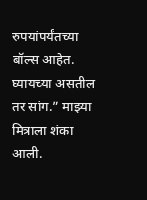रुपयांपर्यंतच्या बॉल्स आहेत. घ्यायच्या असतील तर सांग.” माझ्या मित्राला शंका आली.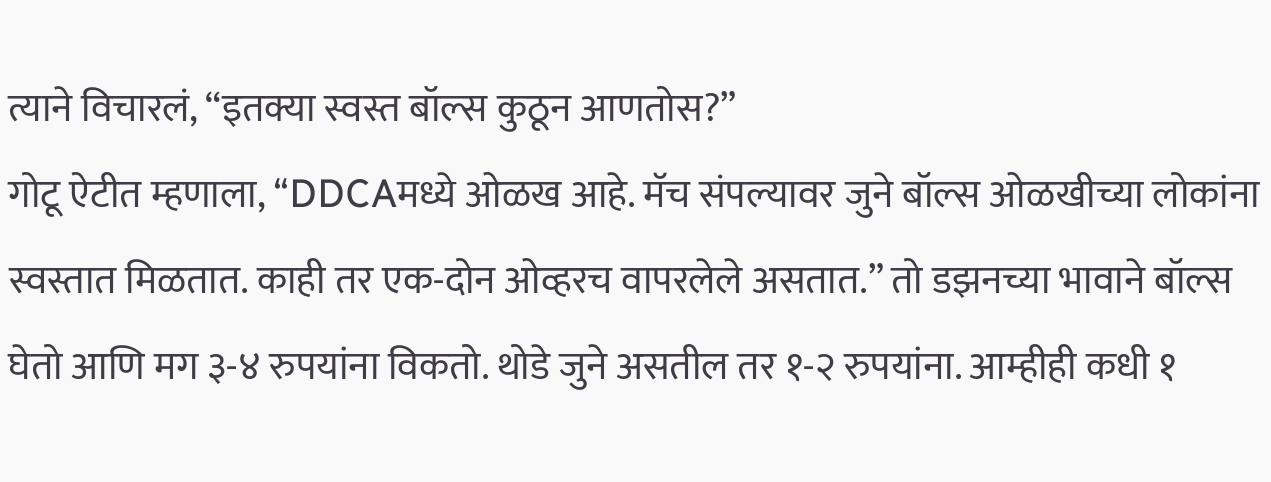त्याने विचारलं, “इतक्या स्वस्त बॉल्स कुठून आणतोस?”
गोटू ऐटीत म्हणाला, “DDCAमध्ये ओळख आहे. मॅच संपल्यावर जुने बॉल्स ओळखीच्या लोकांना स्वस्तात मिळतात. काही तर एक-दोन ओव्हरच वापरलेले असतात.” तो डझनच्या भावाने बॉल्स घेतो आणि मग ३-४ रुपयांना विकतो. थोडे जुने असतील तर १-२ रुपयांना. आम्हीही कधी १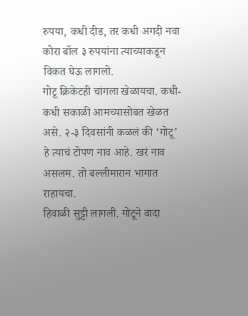रुपया, कधी दीड, तर कधी अगदी नवा कोरा बॉल ३ रुपयांना त्याच्याकडून विकत घेऊ लागलो.
गोटू क्रिकेटही चांगला खेळायचा. कधी-कधी सकाळी आमच्यासोबत खेळत असे. २-३ दिवसांनी कळलं की ‘गोटू’ हे त्याचं टोपण नाव आहे. खरं नाव असलम. तो बल्लीमारान भागात राहायचा.
हिवाळी सुट्टी लागली. गोटूने वादा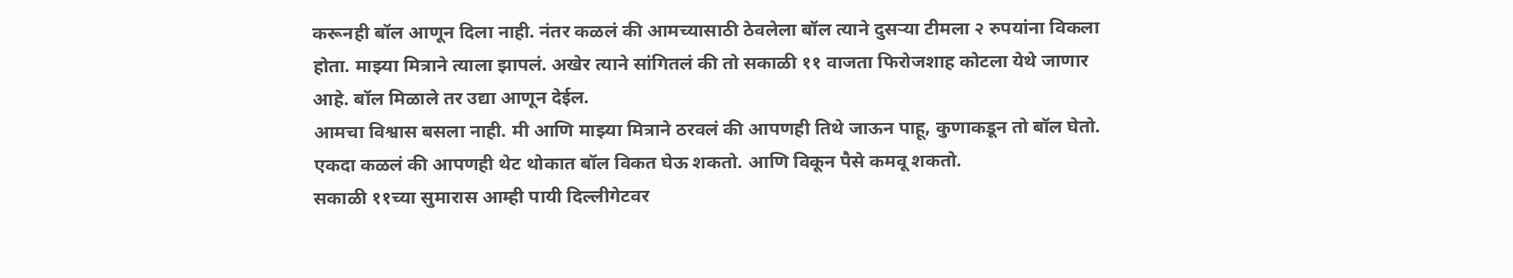करूनही बॉल आणून दिला नाही. नंतर कळलं की आमच्यासाठी ठेवलेला बॉल त्याने दुसऱ्या टीमला २ रुपयांना विकला होता. माझ्या मित्राने त्याला झापलं. अखेर त्याने सांगितलं की तो सकाळी ११ वाजता फिरोजशाह कोटला येथे जाणार आहे. बॉल मिळाले तर उद्या आणून देईल.
आमचा विश्वास बसला नाही. मी आणि माझ्या मित्राने ठरवलं की आपणही तिथे जाऊन पाहू, कुणाकडून तो बॉल घेतो. एकदा कळलं की आपणही थेट थोकात बॉल विकत घेऊ शकतो. आणि विकून पैसे कमवू शकतो.
सकाळी ११च्या सुमारास आम्ही पायी दिल्लीगेटवर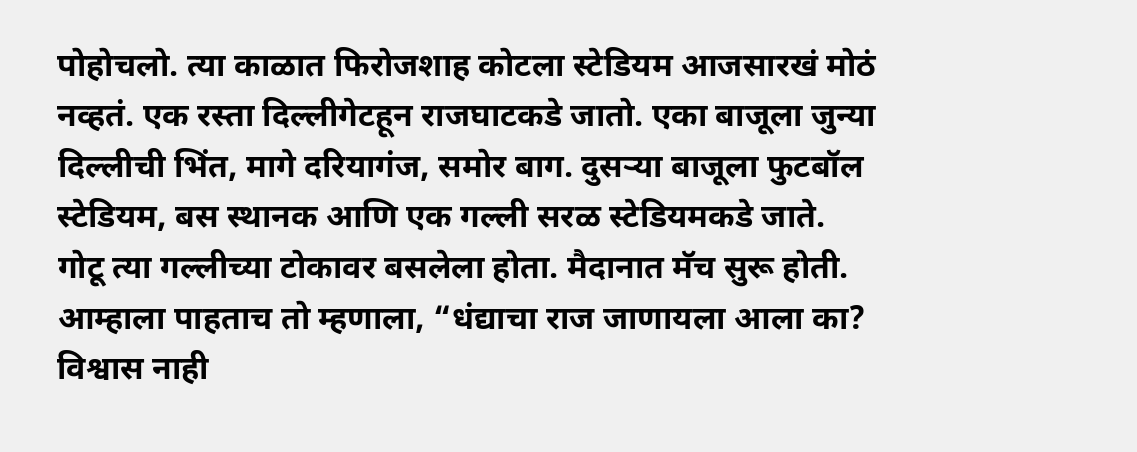पोहोचलो. त्या काळात फिरोजशाह कोटला स्टेडियम आजसारखं मोठं नव्हतं. एक रस्ता दिल्लीगेटहून राजघाटकडे जातो. एका बाजूला जुन्या दिल्लीची भिंत, मागे दरियागंज, समोर बाग. दुसऱ्या बाजूला फुटबॉल स्टेडियम, बस स्थानक आणि एक गल्ली सरळ स्टेडियमकडे जाते.
गोटू त्या गल्लीच्या टोकावर बसलेला होता. मैदानात मॅच सुरू होती. आम्हाला पाहताच तो म्हणाला, “धंद्याचा राज जाणायला आला का? विश्वास नाही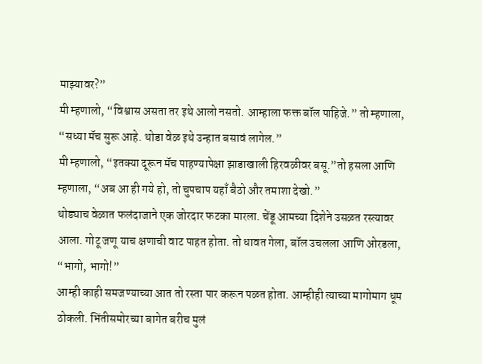माझ्यावर?”
मी म्हणालो, “विश्वास असता तर इथे आलो नसतो. आम्हाला फक्त बॉल पाहिजे.” तो म्हणाला, “सध्या मॅच सुरू आहे. थोडा वेळ इथे उन्हात बसावं लागेल.”
मी म्हणालो, “इतक्या दूरून मॅच पाहण्यापेक्षा झाडाखाली हिरवळीवर बसू.”तो हसला आणि म्हणाला, “अब आ ही गये हो, तो चुपचाप यहाँ बैठो और तमाशा देखो.”
थोड्याच वेळात फलंदाजाने एक जोरदार फटका मारला. चेंडू आमच्या दिशेने उसळत रस्त्यावर आला. गोटू जणू याच क्षणाची वाट पाहत होता. तो धावत गेला, बॉल उचलला आणि ओरडला, “भागो, भागो!”
आम्ही काही समजण्याच्या आत तो रस्ता पार करून पळत होता. आम्हीही त्याच्या मागोमाग धूम ठोकली. भिंतीसमोरच्या बागेत बरीच मुलं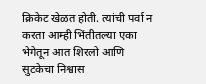क्रिकेट खेळत होती. त्यांची पर्वा न करता आम्ही भिंतीतल्या एका भेगेतून आत शिरलो आणि सुटकेचा निश्वास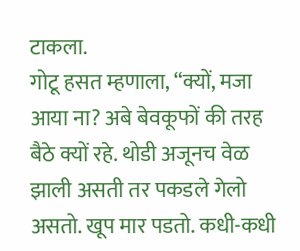टाकला.
गोटू हसत म्हणाला, “क्यों, मजा आया ना? अबे बेवकूफों की तरह बैठे क्यों रहे. थोडी अजूनच वेळ झाली असती तर पकडले गेलो असतो. खूप मार पडतो. कधी-कधी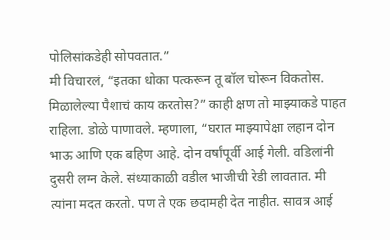पोलिसांकडेही सोपवतात.”
मी विचारलं, “इतका धोका पत्करून तू बॉल चोरून विकतोस. मिळालेल्या पैशाचं काय करतोस?” काही क्षण तो माझ्याकडे पाहत राहिला. डोळे पाणावले. म्हणाला, “घरात माझ्यापेक्षा लहान दोन भाऊ आणि एक बहिण आहे. दोन वर्षांपूर्वी आई गेली. वडिलांनी दुसरी लग्न केले. संध्याकाळी वडील भाजीची रेडी लावतात. मी त्यांना मदत करतो. पण ते एक छदामही देत नाहीत. सावत्र आई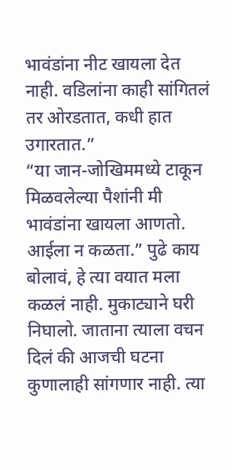भावंडांना नीट खायला देत नाही. वडिलांना काही सांगितलं तर ओरडतात, कधी हात उगारतात.”
“या जान-जोखिममध्ये टाकून मिळवलेल्या पैशांनी मी भावंडांना खायला आणतो. आईला न कळता.” पुढे काय बोलावं, हे त्या वयात मला कळलं नाही. मुकाट्याने घरी निघालो. जाताना त्याला वचन दिलं की आजची घटना कुणालाही सांगणार नाही. त्या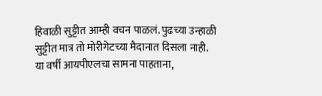हिवाळी सुट्टीत आम्ही वचन पाळलं. पुढच्या उन्हाळी सुट्टीत मात्र तो मोरीगेटच्या मैदानात दिसला नाही.
या वर्षी आयपीएलचा सामना पाहताना,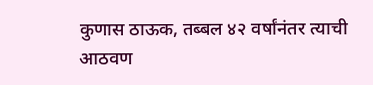कुणास ठाऊक, तब्बल ४२ वर्षांनंतर त्याची आठवण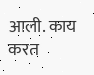आली. काय करत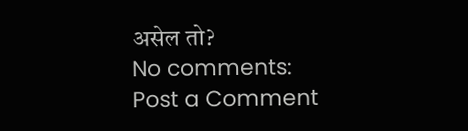असेल तो?
No comments:
Post a Comment